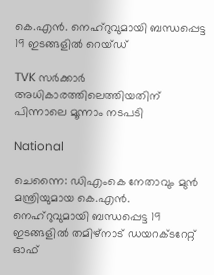കെ.എൻ. നെഹ്റുവുമായി ബന്ധപ്പെട്ട 19 ഇടങ്ങളിൽ റെയ്ഡ്

TVK സർക്കാർ അധികാരത്തിലെത്തിയതിന് പിന്നാലെ മൂന്നാം നടപടി

National

ചെന്നൈ: ഡിഎംകെ നേതാവും മുൻ മന്ത്രിയുമായ കെ.എൻ. നെഹ്റുവുമായി ബന്ധപ്പെട്ട 19 ഇടങ്ങളിൽ തമിഴ്നാട് ഡയറക്ടറേറ്റ് ഓഫ്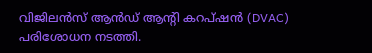വിജിലൻസ് ആൻഡ് ആന്റി കറപ്ഷൻ (DVAC) പരിശോധന നടത്തി.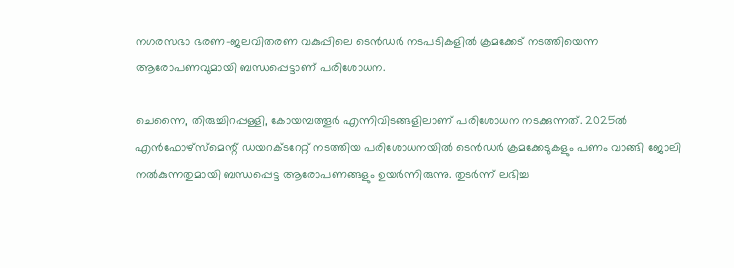നഗരസഭാ ഭരണ-ജലവിതരണ വകുപ്പിലെ ടെൻഡർ നടപടികളിൽ ക്രമക്കേട് നടത്തിയെന്ന ആരോപണവുമായി ബന്ധപ്പെട്ടാണ് പരിശോധന.

ചെന്നൈ, തിരുച്ചിറപ്പള്ളി, കോയമ്പത്തൂർ എന്നിവിടങ്ങളിലാണ് പരിശോധന നടക്കുന്നത്. 2025ൽ എൻഫോഴ്‌സ്‌മെന്റ് ഡയറക്ടറേറ്റ് നടത്തിയ പരിശോധനയിൽ ടെൻഡർ ക്രമക്കേടുകളും പണം വാങ്ങി ജോലി നൽകുന്നതുമായി ബന്ധപ്പെട്ട ആരോപണങ്ങളും ഉയർന്നിരുന്നു. തുടർന്ന് ലഭിച്ച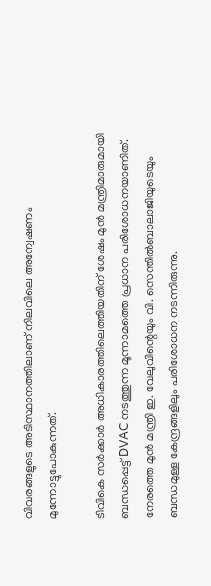വിവരങ്ങളുടെ അടിസ്ഥാനത്തിലാണ് നിലവിലെ അന്വേഷണം മുന്നോട്ടുപോകുന്നത്.

ടിവികെ സർക്കാർ അധികാരത്തിലെത്തിയതിന് ശേഷം മുൻ മന്ത്രിമാരുമായി ബന്ധപ്പെട്ട് DVAC നടത്തുന്ന മൂന്നാമത്തെ പ്രധാന പരിശോധനയാണിത്. നേരത്തെ മുൻ മന്ത്രി ഇ. വേലുവിന്റെയും വി. സെന്തിൽബാലാജിയുടെയും ബന്ധമുള്ള കേന്ദ്രങ്ങളിലും പരിശോധന നടന്നിരുന്നു.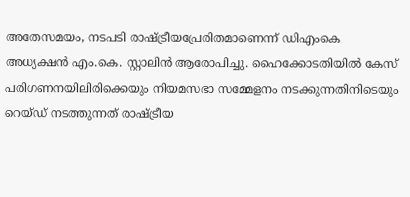അതേസമയം, നടപടി രാഷ്ട്രീയപ്രേരിതമാണെന്ന് ഡിഎംകെ അധ്യക്ഷൻ എം.കെ. സ്റ്റാലിൻ ആരോപിച്ചു. ഹൈക്കോടതിയിൽ കേസ് പരിഗണനയിലിരിക്കെയും നിയമസഭാ സമ്മേളനം നടക്കുന്നതിനിടെയും റെയ്ഡ് നടത്തുന്നത് രാഷ്ട്രീയ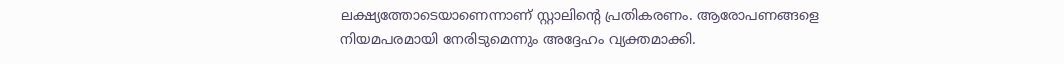ലക്ഷ്യത്തോടെയാണെന്നാണ് സ്റ്റാലിന്റെ പ്രതികരണം. ആരോപണങ്ങളെ നിയമപരമായി നേരിടുമെന്നും അദ്ദേഹം വ്യക്തമാക്കി.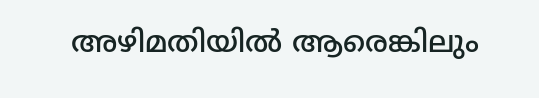അഴിമതിയിൽ ആരെങ്കിലും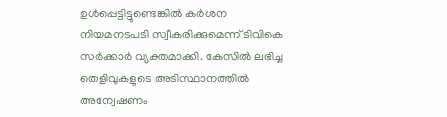ഉൾപ്പെട്ടിട്ടുണ്ടെങ്കിൽ കർശന നിയമനടപടി സ്വീകരിക്കുമെന്ന് ടിവികെ സർക്കാർ വ്യക്തമാക്കി. കേസിൽ ലഭിച്ച തെളിവുകളുടെ അടിസ്ഥാനത്തിൽ അന്വേഷണം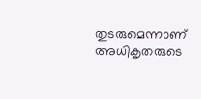തുടരുമെന്നാണ് അധികൃതരുടെ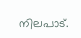നിലപാട്.